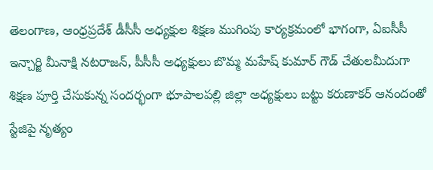తెలంగాణ, ఆంధ్రప్రదేశ్ డీసీసీ అధ్యక్షుల శిక్షణ ముగింపు కార్యక్రమంలో భాగంగా, ఏఐసీసీ ఇన్చార్జి మీనాక్షి నటరాజన్, పీసీసీ అధ్యక్షులు బొమ్మ మహేష్ కుమార్ గౌడ్ చేతులమీదుగా శిక్షణ పూర్తి చేసుకున్న సందర్భంగా భూపాలపల్లి జిల్లా అధ్యక్షులు బట్టు కరుణాకర్ ఆనందంతో స్టేజిపై నృత్యం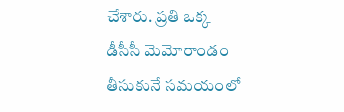చేశారు. ప్రతి ఒక్క డీసీసీ మెమోరాండం తీసుకునే సమయంలో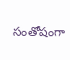సంతోషంగా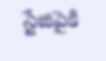స్టేజిపైకి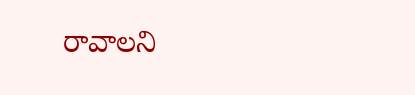రావాలని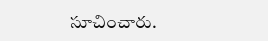సూచించారు.